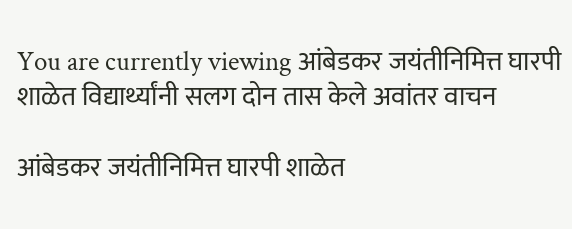You are currently viewing आंबेडकर जयंतीनिमित्त घारपी शाळेत विद्यार्थ्यांनी सलग दोन तास केले अवांतर वाचन

आंबेडकर जयंतीनिमित्त घारपी शाळेत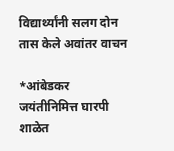विद्यार्थ्यांनी सलग दोन तास केले अवांतर वाचन

*आंबेडकर जयंतीनिमित्त घारपी शाळेत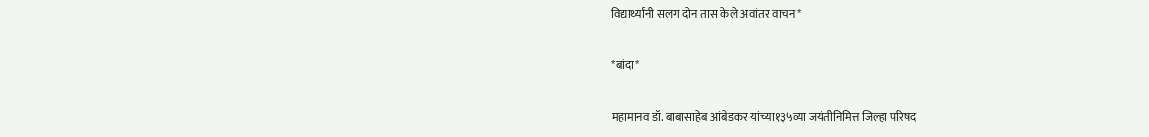विद्यार्थ्यांनी सलग दोन तास केले अवांतर वाचन*

*बांदा*

महामानव डॉ. बाबासाहेब आंबेडकर यांच्या१३५व्या जयंतीनिमित्त जिल्हा परिषद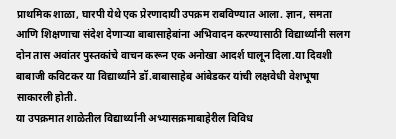प्राथमिक शाळा, घारपी येथे एक प्रेरणादायी उपक्रम राबविण्यात आला. ज्ञान, समता आणि शिक्षणाचा संदेश देणाऱ्या बाबासाहेबांना अभिवादन करण्यासाठी विद्यार्थ्यांनी सलग दोन तास अवांतर पुस्तकांचे वाचन करून एक अनोखा आदर्श घालून दिला.या दिवशी बाबाजी कविटकर या विद्यार्थ्यांने डॉ.बाबासाहेब आंबेडकर यांची लक्षवेधी वेशभूषा साकारली होती.
या उपक्रमात शाळेतील विद्यार्थ्यांनी अभ्यासक्रमाबाहेरील विविध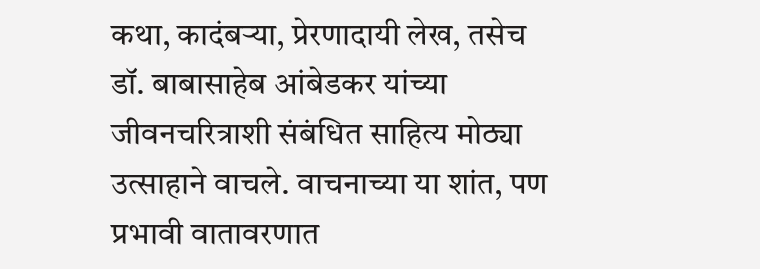कथा, कादंबऱ्या, प्रेरणादायी लेख, तसेच डॉ. बाबासाहेब आंबेडकर यांच्या जीवनचरित्राशी संबंधित साहित्य मोठ्या उत्साहाने वाचले. वाचनाच्या या शांत, पण प्रभावी वातावरणात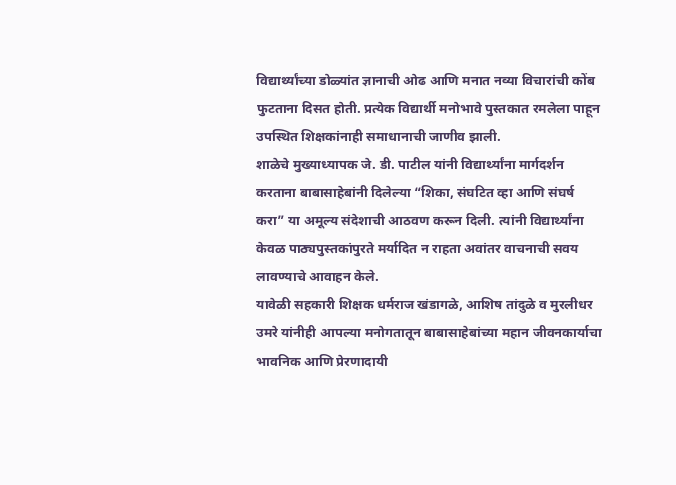विद्यार्थ्यांच्या डोळ्यांत ज्ञानाची ओढ आणि मनात नव्या विचारांची कोंब फुटताना दिसत होती. प्रत्येक विद्यार्थी मनोभावे पुस्तकात रमलेला पाहून उपस्थित शिक्षकांनाही समाधानाची जाणीव झाली.
शाळेचे मुख्याध्यापक जे. डी. पाटील यांनी विद्यार्थ्यांना मार्गदर्शन करताना बाबासाहेबांनी दिलेल्या “शिका, संघटित व्हा आणि संघर्ष करा” या अमूल्य संदेशाची आठवण करून दिली. त्यांनी विद्यार्थ्यांना केवळ पाठ्यपुस्तकांपुरते मर्यादित न राहता अवांतर वाचनाची सवय लावण्याचे आवाहन केले.
यावेळी सहकारी शिक्षक धर्मराज खंडागळे, आशिष तांदुळे व मुरलीधर उमरे यांनीही आपल्या मनोगतातून बाबासाहेबांच्या महान जीवनकार्याचा भावनिक आणि प्रेरणादायी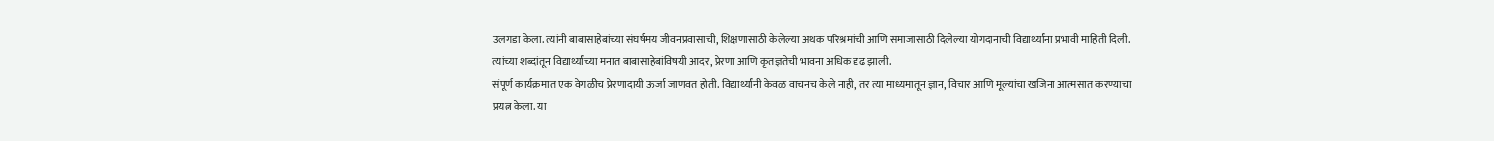उलगडा केला. त्यांनी बाबासाहेबांच्या संघर्षमय जीवनप्रवासाची, शिक्षणासाठी केलेल्या अथक परिश्रमांची आणि समाजासाठी दिलेल्या योगदानाची विद्यार्थ्यांना प्रभावी माहिती दिली. त्यांच्या शब्दांतून विद्यार्थ्यांच्या मनात बाबासाहेबांविषयी आदर, प्रेरणा आणि कृतज्ञतेची भावना अधिक दृढ झाली.
संपूर्ण कार्यक्रमात एक वेगळीच प्रेरणादायी ऊर्जा जाणवत होती. विद्यार्थ्यांनी केवळ वाचनच केले नाही, तर त्या माध्यमातून ज्ञान, विचार आणि मूल्यांचा खजिना आत्मसात करण्याचा प्रयत्न केला. या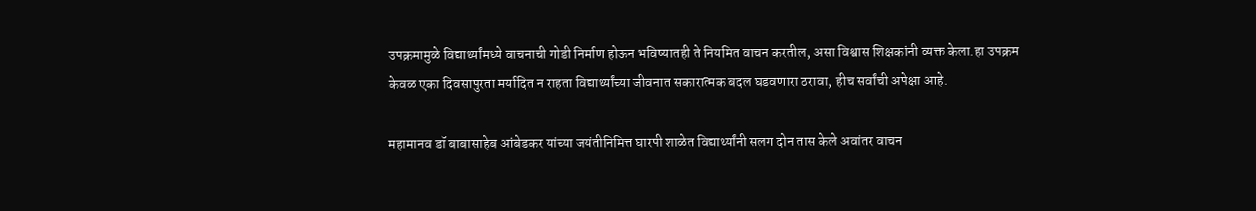उपक्रमामुळे विद्यार्थ्यांमध्ये वाचनाची गोडी निर्माण होऊन भविष्यातही ते नियमित वाचन करतील, असा विश्वास शिक्षकांनी व्यक्त केला.हा उपक्रम केवळ एका दिवसापुरता मर्यादित न राहता विद्यार्थ्यांच्या जीवनात सकारात्मक बदल घडवणारा ठरावा, हीच सर्वांची अपेक्षा आहे.

महामानव डॉ बाबासाहेब आंबेडकर यांच्या जयंतीनिमित्त घारपी शाळेत विद्यार्थ्यांनी सलग दोन तास केले अवांतर वाचन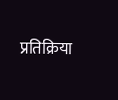प्रतिक्रिया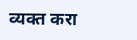व्यक्त करा